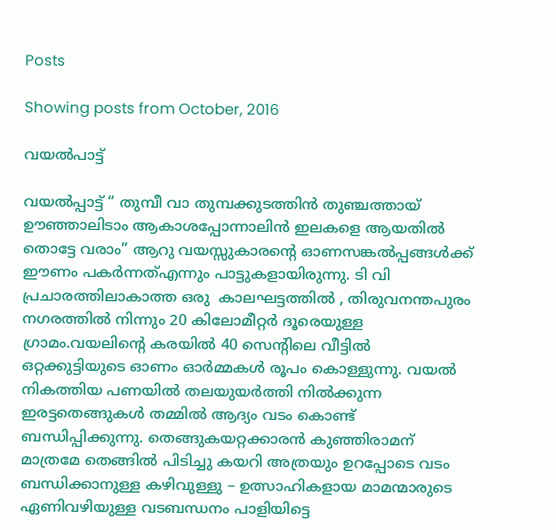Posts

Showing posts from October, 2016

വയല്‍പാട്ട്

വയൽ‌പ്പാട്ട് “ തുമ്പീ വാ തുമ്പക്കുടത്തിന്‍ തുഞ്ചത്തായ് ഊഞ്ഞാലിടാം ആകാശപ്പോന്നാലിന്‍ ഇലകളെ ആയതില്‍ തൊട്ടേ വരാം” ആറു വയസ്സുകാരന്റെ ഓണസങ്കല്‍പ്പങ്ങള്‍ക്ക് ഈണം പകര്‍ന്നത്എന്നും പാട്ടുകളായിരുന്നു. ടി വി പ്രചാരത്തിലാകാത്ത ഒരു  കാലഘട്ടത്തില്‍ , തിരുവനന്തപുരം നഗരത്തില്‍ നിന്നും 20 കിലോമീറ്റര്‍ ദൂരെയുള്ള ഗ്രാമം.വയലിന്റെ കരയില്‍ 40 സെന്റിലെ വീട്ടില്‍ ഒറ്റക്കുട്ടിയുടെ ഓണം ഓര്‍മ്മകള്‍ രൂപം കൊള്ളുന്നു. വയല്‍ നികത്തിയ പണയില്‍ തലയുയര്‍ത്തി നില്‍ക്കുന്ന ഇരട്ടതെങ്ങുകള്‍ തമ്മില്‍ ആദ്യം വടം കൊണ്ട് ബന്ധിപ്പിക്കുന്നു. തെങ്ങുകയറ്റക്കാരന്‍ കുഞ്ഞിരാമന് മാത്രമേ തെങ്ങില്‍ പിടിച്ചു കയറി അത്രയും ഉറപ്പോടെ വടം ബന്ധിക്കാനുള്ള കഴിവുള്ളു – ഉത്സാഹികളായ മാമന്മാരുടെ ഏണിവഴിയുള്ള വടബന്ധനം പാളിയിട്ടെ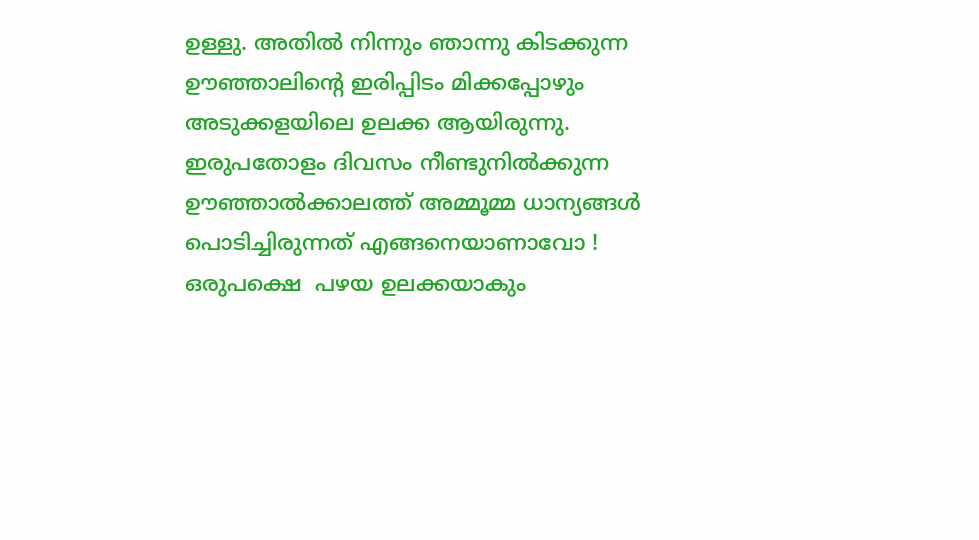ഉള്ളു. അതില്‍ നിന്നും ഞാന്നു കിടക്കുന്ന ഊഞ്ഞാലിന്റെ ഇരിപ്പിടം മിക്കപ്പോഴും അടുക്കളയിലെ ഉലക്ക ആയിരുന്നു. ഇരുപതോളം ദിവസം നീണ്ടുനില്‍ക്കുന്ന ഊഞ്ഞാല്‍ക്കാലത്ത് അമ്മൂമ്മ ധാന്യങ്ങള്‍ പൊടിച്ചിരുന്നത് എങ്ങനെയാണാവോ ! ഒരുപക്ഷെ  പഴയ ഉലക്കയാകും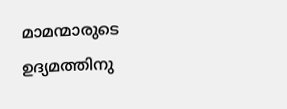മാമന്മാരുടെ ഉദ്യമത്തിനു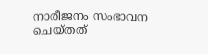നാരീജനം സംഭാവന ചെയ്തത്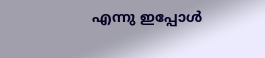എന്നു ഇപ്പോള്‍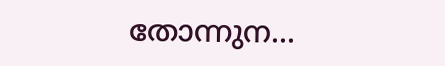തോന്നുന...